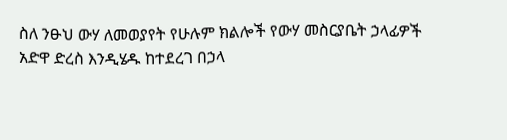ስለ ንፁህ ውሃ ለመወያየት የሁሉም ክልሎች የውሃ መስርያቤት ኃላፊዎች አድዋ ድረስ እንዲሄዱ ከተደረገ በኃላ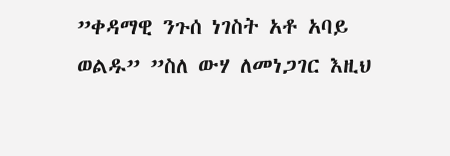”ቀዳማዊ ንጉሰ ነገስት አቶ አባይ ወልዱ” ”ስለ ውሃ ለመነጋገር እዚህ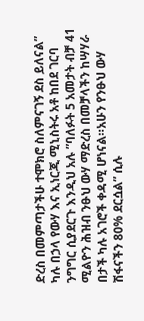ድረስ በመምጣታችሁ ተሞክሮ ስለምናገኝ ደስ ይለናል” ካሉ በኃላ የውሃ እና ኢነርጂ ሚኒስትሩ አቶ ከበደ ገርባ ንግግር ሲያደርጉ እንዲህ አሉ ”ባለፉት 5 አመታት ብቻ 41 ሚልዮን ሕዝብ ንፁህ ውሃ ማድረስ በመቻላችን ከሣሃራ በታች ካሉ አገሮች ቀዳሚ ሆነናል።አሁን የንፁህ ውሃ ሽፋናችን 80% ደርሷል” ሲሉ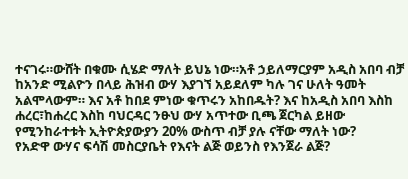ተናገሩ።ውሸት በቁሙ ሲሄድ ማለት ይህኔ ነው።አቶ ኃይለማርያም አዲስ አበባ ብቻ ከአንድ ሚልዮን በላይ ሕዝብ ውሃ እያገኘ አይደለም ካሉ ገና ሁለት ዓመት አልሞላውም። እና አቶ ከበደ ምነው ቁጥሩን አከበዱት? እና ከአዲስ አበባ እስከ ሐረር፣ከሐረር እስከ ባህርዳር ንፁህ ውሃ አጥተው ቢጫ ጀርካል ይዘው የሚንከራተቱት ኢትዮጵያውያን 20% ውስጥ ብቻ ያሉ ናቸው ማለት ነው?
የአድዋ ውሃና ፍሳሽ መስርያቤት የእናት ልጅ ወይንስ የእንጀራ ልጅ?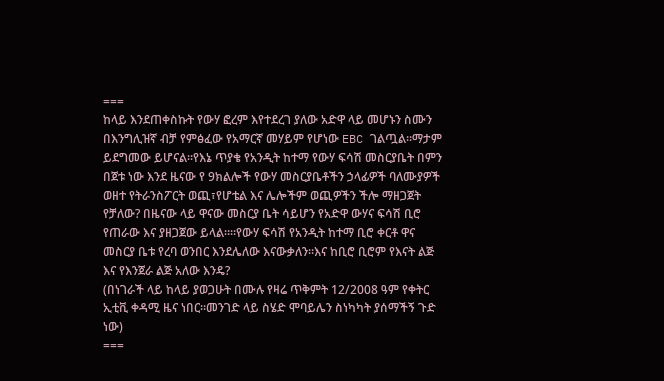===
ከላይ እንደጠቀስኩት የውሃ ፎረም እየተደረገ ያለው አድዋ ላይ መሆኑን ስሙን በእንግሊዝኛ ብቻ የምፅፈው የአማርኛ መሃይም የሆነው EBC ገልጧል።ማታም ይደግመው ይሆናል።የእኔ ጥያቄ የአንዲት ከተማ የውሃ ፍሳሽ መስርያቤት በምን በጀቱ ነው እንደ ዜናው የ 9ክልሎች የውሃ መስርያቤቶችን ኃላፊዎች ባለሙያዎች ወዘተ የትራንስፖርት ወጪ፣የሆቴል እና ሌሎችም ወጪዎችን ችሎ ማዘጋጀት የቻለው? በዜናው ላይ ዋናው መስርያ ቤት ሳይሆን የአድዋ ውሃና ፍሳሽ ቢሮ የጠራው እና ያዘጋጀው ይላል።።የውሃ ፍሳሽ የአንዲት ከተማ ቢሮ ቀርቶ ዋና መስርያ ቤቱ የረባ ወንበር እንደሌለው እናውቃለን።እና ከቢሮ ቢሮም የእናት ልጅ እና የእንጀራ ልጅ አለው እንዴ?
(በነገራች ላይ ከላይ ያወጋሁት በሙሉ የዛሬ ጥቅምት 12/2008 ዓም የቀትር ኢቲቪ ቀዳሚ ዜና ነበር።መንገድ ላይ ስሄድ ሞባይሌን ስነካካት ያሰማችኝ ጉድ ነው)
===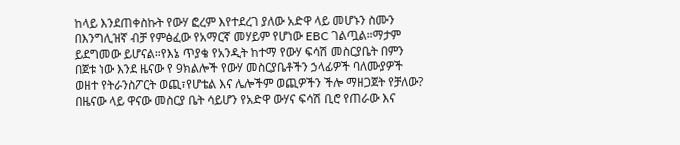ከላይ እንደጠቀስኩት የውሃ ፎረም እየተደረገ ያለው አድዋ ላይ መሆኑን ስሙን በእንግሊዝኛ ብቻ የምፅፈው የአማርኛ መሃይም የሆነው EBC ገልጧል።ማታም ይደግመው ይሆናል።የእኔ ጥያቄ የአንዲት ከተማ የውሃ ፍሳሽ መስርያቤት በምን በጀቱ ነው እንደ ዜናው የ 9ክልሎች የውሃ መስርያቤቶችን ኃላፊዎች ባለሙያዎች ወዘተ የትራንስፖርት ወጪ፣የሆቴል እና ሌሎችም ወጪዎችን ችሎ ማዘጋጀት የቻለው? በዜናው ላይ ዋናው መስርያ ቤት ሳይሆን የአድዋ ውሃና ፍሳሽ ቢሮ የጠራው እና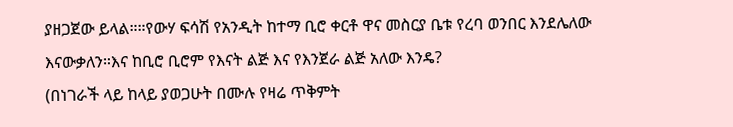ያዘጋጀው ይላል።።የውሃ ፍሳሽ የአንዲት ከተማ ቢሮ ቀርቶ ዋና መስርያ ቤቱ የረባ ወንበር እንደሌለው እናውቃለን።እና ከቢሮ ቢሮም የእናት ልጅ እና የእንጀራ ልጅ አለው እንዴ?
(በነገራች ላይ ከላይ ያወጋሁት በሙሉ የዛሬ ጥቅምት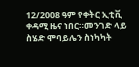12/2008 ዓም የቀትር ኢቲቪ ቀዳሚ ዜና ነበር።መንገድ ላይ ስሄድ ሞባይሌን ስነካካት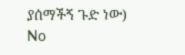ያሰማችኝ ጉድ ነው)
No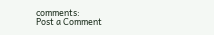comments:
Post a Comment